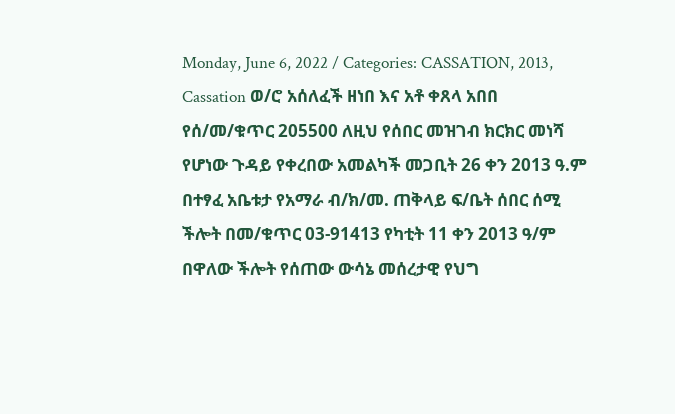Monday, June 6, 2022 / Categories: CASSATION, 2013, Cassation ወ/ሮ አሰለፈች ዘነበ እና አቶ ቀጸላ አበበ የሰ/መ/ቁጥር 205500 ለዚህ የሰበር መዝገብ ክርክር መነሻ የሆነው ጉዳይ የቀረበው አመልካች መጋቢት 26 ቀን 2013 ዓ.ም በተፃፈ አቤቱታ የአማራ ብ/ክ/መ. ጠቅላይ ፍ/ቤት ሰበር ሰሚ ችሎት በመ/ቁጥር 03-91413 የካቲት 11 ቀን 2013 ዓ/ም በዋለው ችሎት የሰጠው ውሳኔ መሰረታዊ የህግ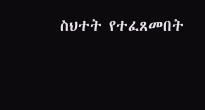ስህተት የተፈጸመበት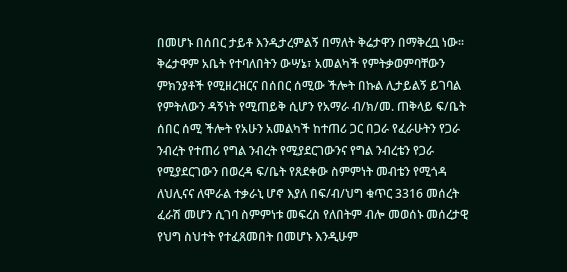በመሆኑ በሰበር ታይቶ እንዲታረምልኝ በማለት ቅሬታዋን በማቅረቧ ነው፡፡ ቅሬታዋም አቤት የተባለበትን ውሣኔ፣ አመልካች የምትቃወምባቸውን ምክንያቶች የሚዘረዝርና በሰበር ሰሚው ችሎት በኩል ሊታይልኝ ይገባል የምትለውን ዳኝነት የሚጠይቅ ሲሆን የአማራ ብ/ክ/መ. ጠቅላይ ፍ/ቤት ሰበር ሰሚ ችሎት የአሁን አመልካች ከተጠሪ ጋር በጋራ የፈራሁትን የጋራ ንብረት የተጠሪ የግል ንብረት የሚያደርገውንና የግል ንብረቴን የጋራ የሚያደርገውን በወረዳ ፍ/ቤት የጸደቀው ስምምነት መብቴን የሚጎዳ ለህሊናና ለሞራል ተቃራኒ ሆኖ እያለ በፍ/ብ/ህግ ቁጥር 3316 መሰረት ፈራሽ መሆን ሲገባ ስምምነቱ መፍረስ የለበትም ብሎ መወሰኑ መሰረታዊ የህግ ስህተት የተፈጸመበት በመሆኑ እንዲሁም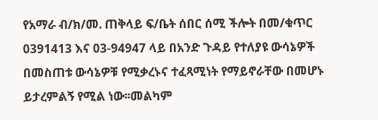የአማራ ብ/ክ/መ. ጠቅላይ ፍ/ቤት ሰበር ሰሚ ችሎት በመ/ቁጥር 0391413 እና 03-94947 ላይ በአንድ ጉዳይ የተለያዩ ውሳኔዎች በመስጠቱ ውሳኔዎቹ የሚቃረኑና ተፈጻሚነት የማይኖራቸው በመሆኑ ይታረምልኝ የሚል ነው፡፡መልካም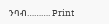ንባብ………. Print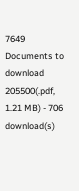7649 Documents to download 205500(.pdf, 1.21 MB) - 706 download(s)